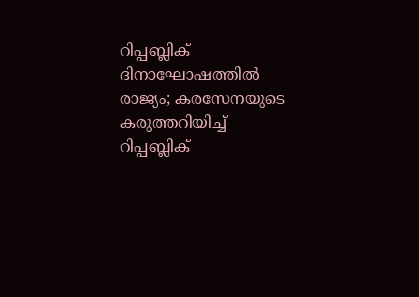റിപ്പബ്ലിക് ദിനാഘോഷത്തിൽ രാജ്യം; കരസേനയുടെ കരുത്തറിയിച്ച് റിപ്പബ്ലിക്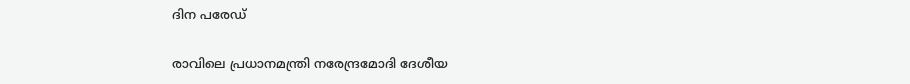ദിന പരേഡ്

രാവിലെ പ്രധാനമന്ത്രി നരേന്ദ്രമോദി ദേശീയ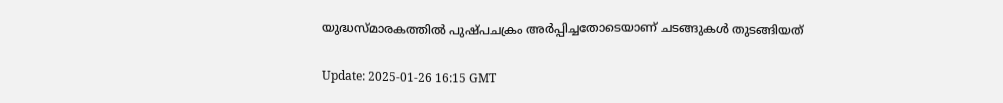യുദ്ധസ്മാരകത്തിൽ പുഷ്പചക്രം അർപ്പിച്ചതോടെയാണ് ചടങ്ങുകൾ തുടങ്ങിയത്

Update: 2025-01-26 16:15 GMT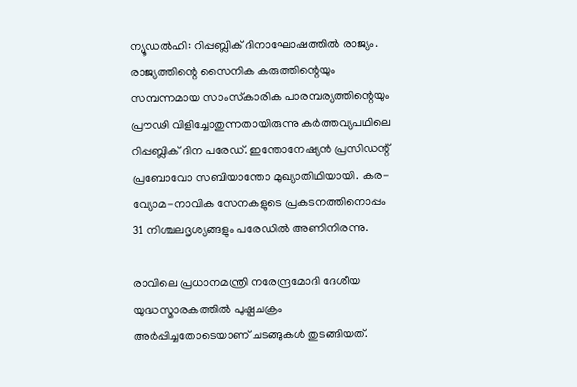ന്യൂഡല്‍ഹി: റിപ്പബ്ലിക് ദിനാഘോഷത്തിൽ രാജ്യം. രാജ്യത്തിന്റെ സൈനിക കരുത്തിന്റെയും സമ്പന്നമായ സാംസ്‌കാരിക പാരമ്പര്യത്തിന്റെയും പ്രൗഢി വിളിച്ചോതുന്നതായിരുന്നു കര്‍ത്തവ്യപഥിലെ റിപ്പബ്ലിക് ദിന പരേഡ്. ഇന്തോനേഷ്യൻ പ്രസിഡന്റ് പ്രബോവോ സബിയാന്തോ മുഖ്യാതിഥിയായി. കര-വ്യോമ-നാവിക സേനകളുടെ പ്രകടനത്തിനൊപ്പം 31 നിശ്ചലദൃശ്യങ്ങളും പരേഡിൽ അണിനിരന്നു.

രാവിലെ പ്രധാനമന്ത്രി നരേന്ദ്രമോദി ദേശീയ യുദ്ധസ്മാരകത്തിൽ പുഷ്പചക്രം അർപ്പിച്ചതോടെയാണ് ചടങ്ങുകൾ തുടങ്ങിയത്.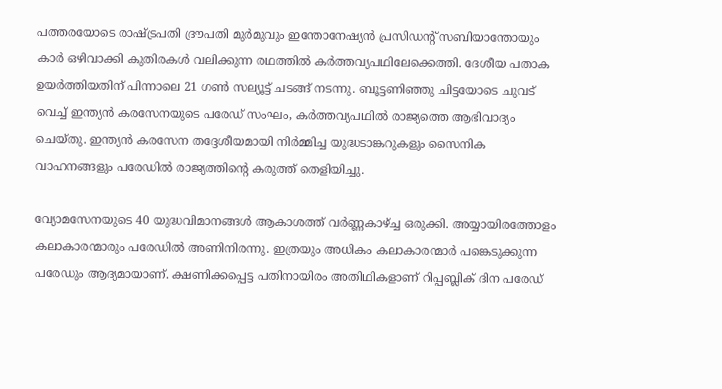പത്തരയോടെ രാഷ്ട്രപതി ദ്രൗപതി മുർമുവും ഇന്തോനേഷ്യൻ പ്രസിഡന്റ് സബിയാന്തോയും കാർ ഒഴിവാക്കി കുതിരകൾ വലിക്കുന്ന രഥത്തിൽ കർത്തവ്യപഥിലേക്കെത്തി. ദേശീയ പതാക ഉയർത്തിയതിന് പിന്നാലെ 21 ഗൺ സല്യൂട്ട് ചടങ്ങ് നടന്നു. ബൂട്ടണിഞ്ഞു ചിട്ടയോടെ ചുവട് വെച്ച് ഇന്ത്യൻ കരസേനയുടെ പരേഡ് സംഘം, കർത്തവ്യപഥിൽ രാജ്യത്തെ ആഭിവാദ്യം ചെയ്തു. ഇന്ത്യൻ കരസേന തദ്ദേശീയമായി നിർമ്മിച്ച യുദ്ധടാങ്കറുകളും സൈനിക വാഹനങ്ങളും പരേഡിൽ രാജ്യത്തിന്റെ കരുത്ത് തെളിയിച്ചു.

വ്യോമസേനയുടെ 40 യുദ്ധവിമാനങ്ങൾ ആകാശത്ത് വർണ്ണകാഴ്ച്ച ഒരുക്കി. അയ്യായിരത്തോളം കലാകാരന്മാരും പരേഡില്‍ അണിനിരന്നു. ഇത്രയും അധികം കലാകാരന്മാര്‍ പങ്കെടുക്കുന്ന പരേഡും ആദ്യമായാണ്. ക്ഷണിക്കപ്പെട്ട പതിനായിരം അതിഥികളാണ് റിപ്പബ്ലിക് ദിന പരേഡ്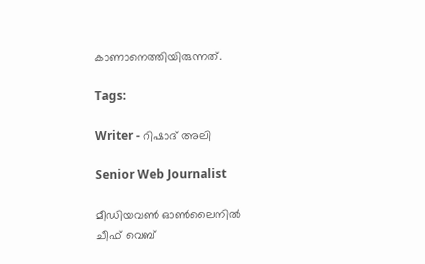കാണാനെത്തിയിരുന്നത്.

Tags:

Writer - റിഷാദ് അലി

Senior Web Journalist

മീഡിയവൺ ഓൺലൈനിൽ ചീഫ് വെബ്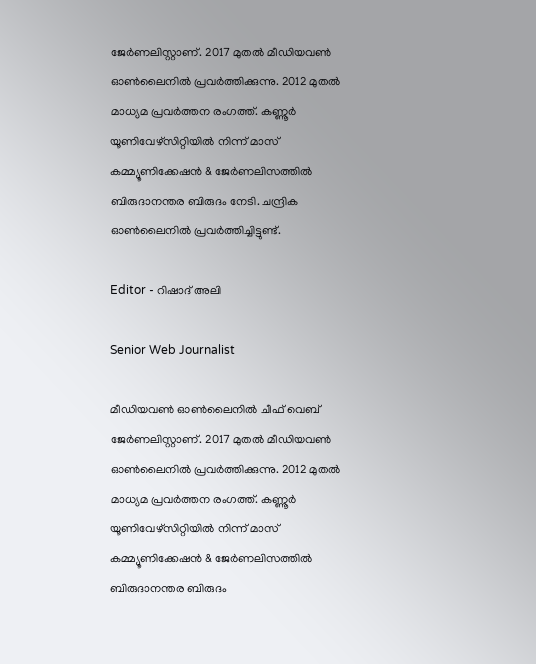ജേർണലിസ്റ്റാണ്. 2017 മുതൽ മീഡിയവൺ ഓൺലൈനിൽ പ്രവർത്തിക്കുന്നു. 2012 മുതൽ മാധ്യമ പ്രവർത്തന രംഗത്ത്. കണ്ണൂര്‍ യൂണിവേഴ്‌സിറ്റിയിൽ നിന്ന് മാസ് കമ്മ്യൂണിക്കേഷന്‍ & ജേര്‍ണലിസത്തില്‍ ബിരുദാനന്തര ബിരുദം നേടി. ചന്ദ്രിക ഓണ്‍ലൈനില്‍ പ്രവര്‍ത്തിച്ചിട്ടുണ്ട്.

Editor - റിഷാദ് അലി

Senior Web Journalist

മീഡിയവൺ ഓൺലൈനിൽ ചീഫ് വെബ് ജേർണലിസ്റ്റാണ്. 2017 മുതൽ മീഡിയവൺ ഓൺലൈനിൽ പ്രവർത്തിക്കുന്നു. 2012 മുതൽ മാധ്യമ പ്രവർത്തന രംഗത്ത്. കണ്ണൂര്‍ യൂണിവേഴ്‌സിറ്റിയിൽ നിന്ന് മാസ് കമ്മ്യൂണിക്കേഷന്‍ & ജേര്‍ണലിസത്തില്‍ ബിരുദാനന്തര ബിരുദം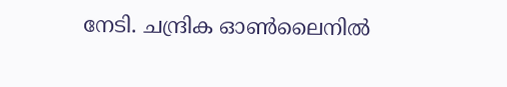നേടി. ചന്ദ്രിക ഓണ്‍ലൈനില്‍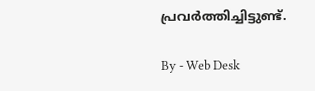പ്രവര്‍ത്തിച്ചിട്ടുണ്ട്.

By - Web Desk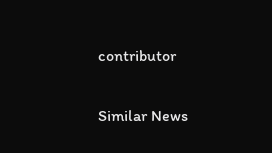contributor

Similar News